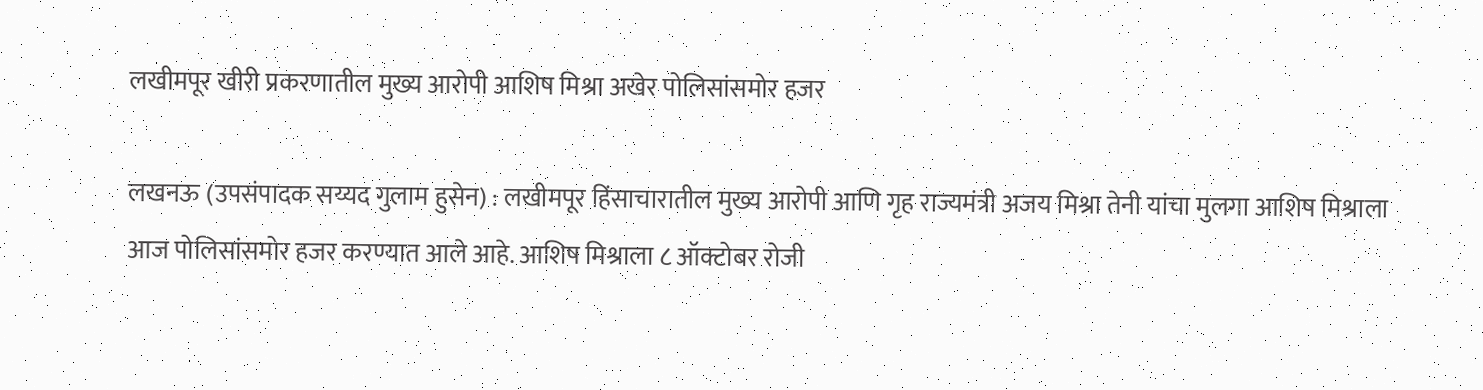लखीमपूर खीरी प्रकरणातील मुख्य आरोपी आशिष मिश्रा अखेर पोलिसांसमोर हजर

लखनऊ (उपसंपादक सय्यद गुलाम हुसेन) : लखीमपूर हिंसाचारातील मुख्य आरोपी आणि गृह राज्यमंत्री अजय मिश्रा तेनी यांचा मुलगा आशिष मिश्राला आज पोलिसांसमोर हजर करण्यात आले आहे. आशिष मिश्राला ८ ऑक्टोबर रोजी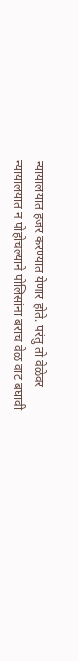न्यायालयात हजर करण्यात येणार होते. परंतु तो वेळेवर न्यायालयात न पोहोचल्याने पोलिसांना बराच वेळ वाट बघावी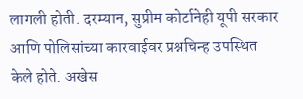लागली होती. दरम्यान, सुप्रीम कोर्टानेही यूपी सरकार आणि पोलिसांच्या कारवाईवर प्रश्नचिन्ह उपस्थित केले होते. अखेस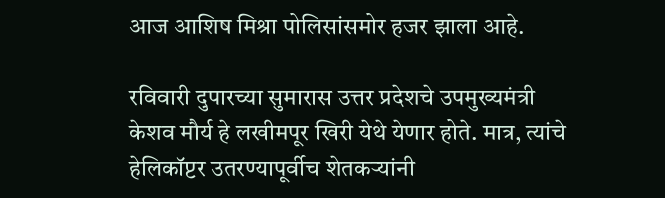आज आशिष मिश्रा पोलिसांसमोर हजर झाला आहे.

रविवारी दुपारच्या सुमारास उत्तर प्रदेशचे उपमुख्यमंत्री केशव मौर्य हे लखीमपूर खिरी येथे येणार होते. मात्र, त्यांचे हेलिकॉप्टर उतरण्यापूर्वीच शेतकऱ्यांनी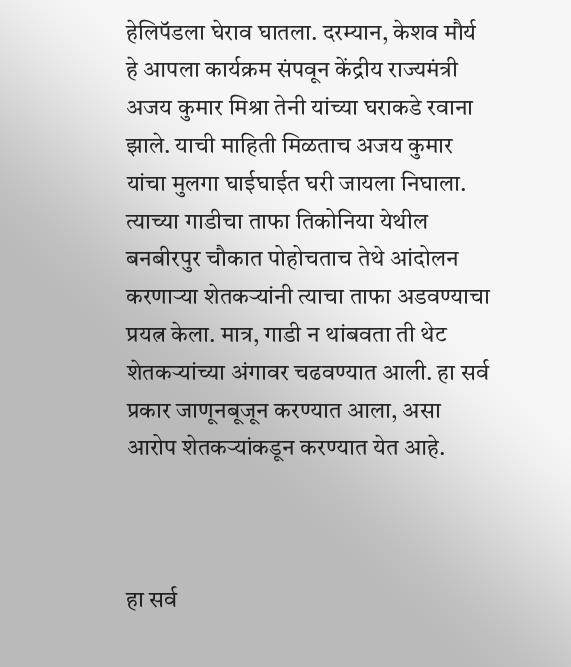हेलिपॅडला घेराव घातला. दरम्यान, केशव मौर्य हे आपला कार्यक्रम संपवून केंद्रीय राज्यमंत्री अजय कुमार मिश्रा तेनी यांच्या घराकडे रवाना झाले. याची माहिती मिळताच अजय कुमार यांचा मुलगा घाईघाईत घरी जायला निघाला. त्याच्या गाडीचा ताफा तिकोनिया येथील बनबीरपुर चौकात पोहोचताच तेथे आंदोलन करणाऱ्या शेतकऱ्यांनी त्याचा ताफा अडवण्याचा प्रयत्न केला. मात्र, गाडी न थांबवता ती थेट शेतकऱ्यांच्या अंगावर चढवण्यात आली. हा सर्व प्रकार जाणूनबूजून करण्यात आला, असा आरोप शेतकऱ्यांकडून करण्यात येत आहे.



हा सर्व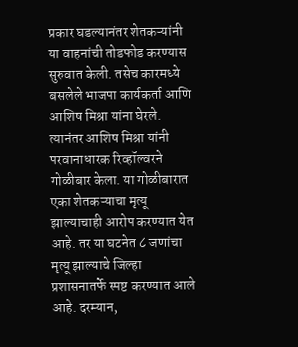प्रकार घडल्यानंतर शेतकऱ्यांनी या वाहनांची तोडफोड करण्यास सुरुवात केली. तसेच कारमध्ये बसलेले भाजपा कार्यकर्ता आणि आशिष मिश्रा यांना घेरले. त्यानंतर आशिष मिश्रा यांनी परवानाधारक रिव्हॉल्वरने गोळीबार केला. या गोळीबारात एका शेतकऱ्याचा मृत्यू झाल्याचाही आरोप करण्यात येत आहे. तर या घटनेत ८ जणांचा मृत्यू झाल्याचे जिल्हा प्रशासनातर्फे स्पष्ट करण्यात आले आहे. दरम्यान,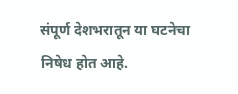संपूर्ण देशभरातून या घटनेचा निषेध होत आहे.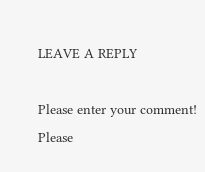LEAVE A REPLY

Please enter your comment!
Please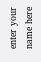enter your name here